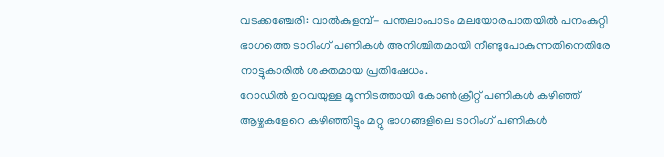വടക്കഞ്ചേരി: വാൽകുളമ്പ്- പന്തലാംപാടം മലയോരപാതയിൽ പനംകുറ്റി ഭാഗത്തെ ടാറിംഗ് പണികൾ അനിശ്ചിതമായി നീണ്ടുപോകുന്നതിനെതിരേ നാട്ടുകാരിൽ ശക്തമായ പ്രതിഷേധം.
റോഡിൽ ഉറവയുള്ള മൂന്നിടത്തായി കോൺക്രീറ്റ് പണികൾ കഴിഞ്ഞ് ആഴ്ചകളേറെ കഴിഞ്ഞിട്ടും മറ്റു ഭാഗങ്ങളിലെ ടാറിംഗ് പണികൾ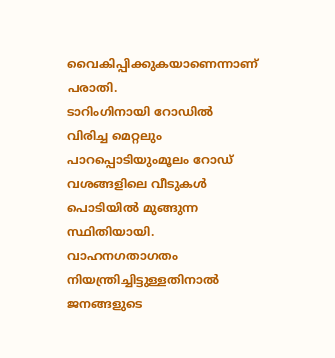വൈകിപ്പിക്കുകയാണെന്നാണ് പരാതി.
ടാറിംഗിനായി റോഡിൽ വിരിച്ച മെറ്റലും പാറപ്പൊടിയുംമൂലം റോഡ് വശങ്ങളിലെ വീടുകൾ പൊടിയിൽ മുങ്ങുന്ന സ്ഥിതിയായി. വാഹനഗതാഗതം നിയന്ത്രിച്ചിട്ടുള്ളതിനാൽ ജനങ്ങളുടെ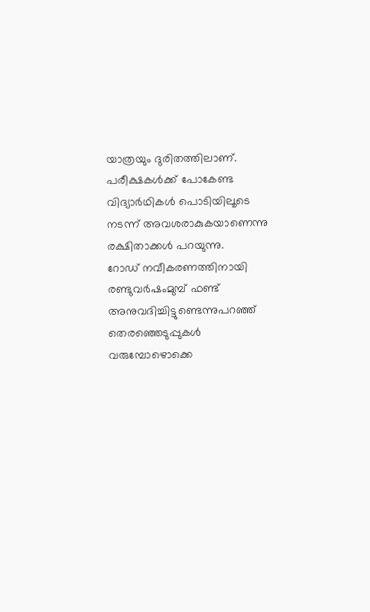യാത്രയും ദുരിതത്തിലാണ്. പരീക്ഷകൾക്ക് പോകേണ്ട
വിദ്യാർഥികൾ പൊടിയിലൂടെ നടന്ന് അവശരാകുകയാണെന്നു രക്ഷിതാക്കൾ പറയുന്നു.
റോഡ് നവീകരണത്തിനായി രണ്ടുവർഷംമുമ്പ് ഫണ്ട് അനുവദിച്ചിട്ടുണ്ടെന്നുപറഞ്ഞ് തെരഞ്ഞെടുപ്പുകൾ വരുമ്പോഴൊക്കെ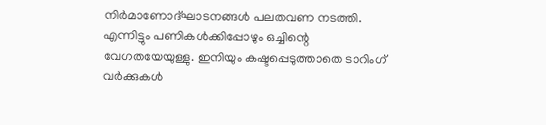നിർമാണോദ്ഘാടനങ്ങൾ പലതവണ നടത്തി. എന്നിട്ടും പണികൾക്കിപ്പോഴും ഒച്ചിന്റെ വേഗതയേയുള്ളു. ഇനിയും കഷ്ടപ്പെടുത്താതെ ടാറിംഗ് വർക്കുകൾ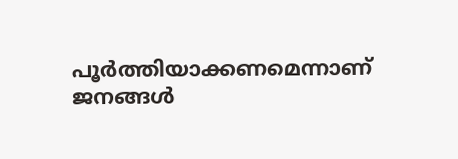പൂർത്തിയാക്കണമെന്നാണ് ജനങ്ങൾ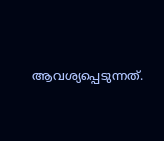ആവശ്യപ്പെടുന്നത്.